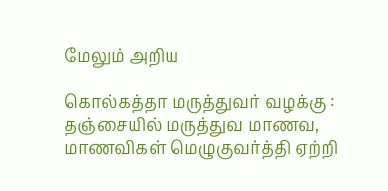மேலும் அறிய

கொல்கத்தா மருத்துவர் வழக்கு : தஞ்சையில் மருத்துவ மாணவ, மாணவிகள் மெழுகுவர்த்தி ஏற்றி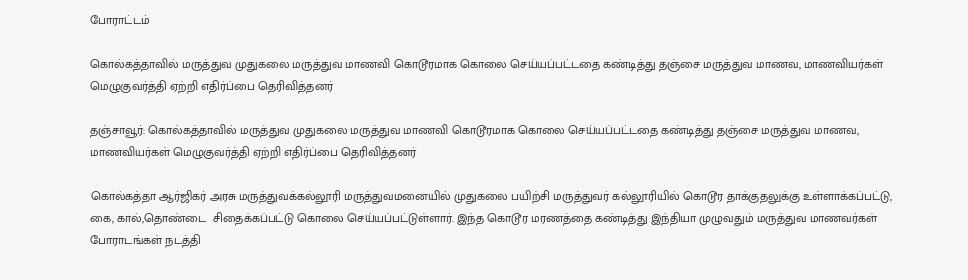போராட்டம்

கொல்கத்தாவில் மருத்துவ முதுகலை மருத்துவ மாணவி கொடூரமாக கொலை செய்யப்பட்டதை கண்டித்து தஞ்சை மருத்துவ மாணவ, மாணவியர்கள் மெழுகுவர்த்தி ஏற்றி எதிர்ப்பை தெரிவித்தனர்

தஞ்சாவூர்: கொல்கத்தாவில் மருத்துவ முதுகலை மருத்துவ மாணவி கொடூரமாக கொலை செய்யப்பட்டதை கண்டித்து தஞ்சை மருத்துவ மாணவ, மாணவியர்கள் மெழுகுவர்த்தி ஏற்றி எதிர்ப்பை தெரிவித்தனர்

கொல்கத்தா ஆர்ஜிகர் அரசு மருத்துவக்கல்லூரி மருத்துவமனையில் முதுகலை பயிற்சி மருத்துவர் கல்லூரியில் கொடூர தாக்குதலுக்கு உள்ளாக்கப்பட்டு, கை, கால்,தொண்டை  சிதைக்கப்பட்டு கொலை செய்யப்பட்டுள்ளார். இந்த கொடூர மரணத்தை கண்டித்து இந்தியா முழுவதும் மருத்துவ மாணவர்கள் போராடங்கள் நடத்தி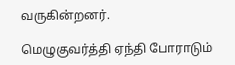வருகின்றனர்.

மெழுகுவர்த்தி ஏந்தி போராடும்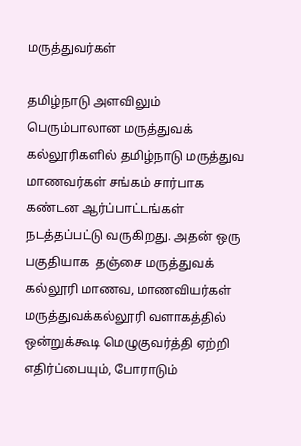மருத்துவர்கள்

தமிழ்நாடு அளவிலும் பெரும்பாலான மருத்துவக் கல்லூரிகளில் தமிழ்நாடு மருத்துவ மாணவர்கள் சங்கம் சார்பாக கண்டன ஆர்ப்பாட்டங்கள் நடத்தப்பட்டு வருகிறது. அதன் ஒரு பகுதியாக  தஞ்சை மருத்துவக் கல்லூரி மாணவ, மாணவியர்கள் மருத்துவக்கல்லூரி வளாகத்தில் ஒன்றுக்கூடி மெழுகுவர்த்தி ஏற்றி எதிர்ப்பையும், போராடும்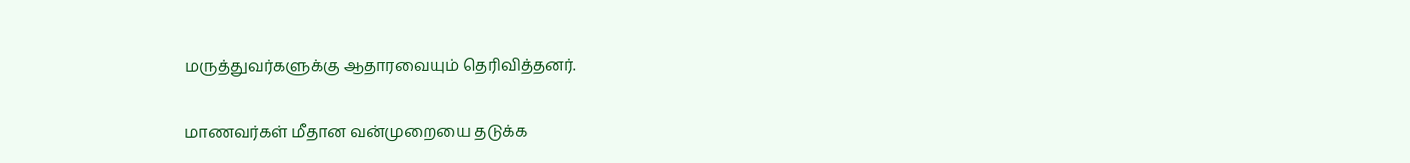மருத்துவர்களுக்கு ஆதாரவையும் தெரிவித்தனர்.

மாணவர்கள் மீதான வன்முறையை தடுக்க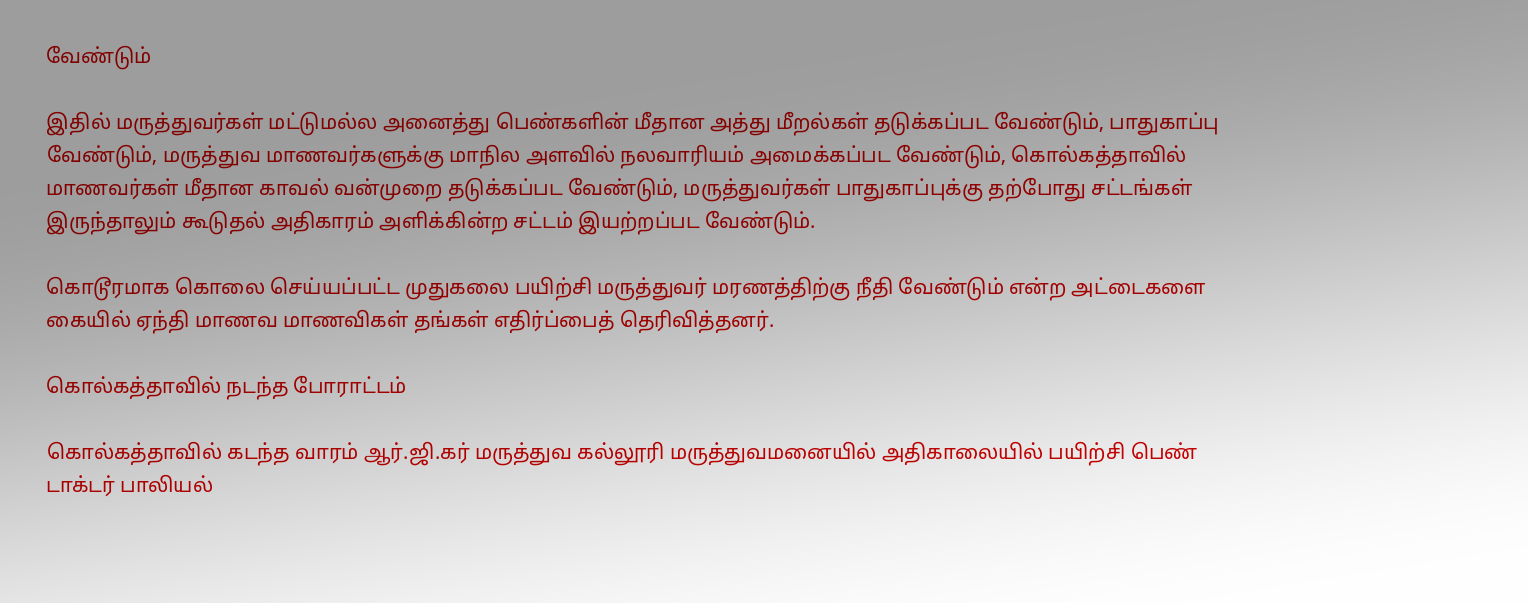வேண்டும்

இதில் மருத்துவர்கள் மட்டுமல்ல அனைத்து பெண்களின் மீதான அத்து மீறல்கள் தடுக்கப்பட வேண்டும், பாதுகாப்பு வேண்டும், மருத்துவ மாணவர்களுக்கு மாநில அளவில் நலவாரியம் அமைக்கப்பட வேண்டும், கொல்கத்தாவில் மாணவர்கள் மீதான காவல் வன்முறை தடுக்கப்பட வேண்டும், மருத்துவர்கள் பாதுகாப்புக்கு தற்போது சட்டங்கள் இருந்தாலும் கூடுதல் அதிகாரம் அளிக்கின்ற சட்டம் இயற்றப்பட வேண்டும்.

கொடூரமாக கொலை செய்யப்பட்ட முதுகலை பயிற்சி மருத்துவர் மரணத்திற்கு நீதி வேண்டும் என்ற அட்டைகளை கையில் ஏந்தி மாணவ மாணவிகள் தங்கள் எதிர்ப்பைத் தெரிவித்தனர்.

கொல்கத்தாவில் நடந்த போராட்டம்

கொல்கத்தாவில் கடந்த வாரம் ஆர்.ஜி.கர் மருத்துவ கல்லூரி மருத்துவமனையில் அதிகாலையில் பயிற்சி பெண் டாக்டர் பாலியல்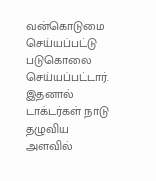வன்கொடுமை செய்யப்பட்டு படுகொலை செய்யப்பட்டார். இதனால் டாக்டர்கள் நாடு தழுவிய அளவில்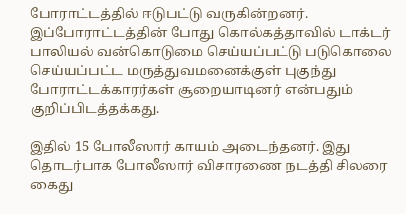போராட்டத்தில் ஈடுபட்டு வருகின்றனர். இப்போராட்டத்தின் போது கொல்கத்தாவில் டாக்டர் பாலியல் வன்கொடுமை செய்யப்பட்டு படுகொலை செய்யப்பட்ட மருத்துவமனைக்குள் புகுந்து போராட்டக்காரர்கள் சூறையாடினர் என்பதும் குறிப்பிடத்தக்கது.

இதில் 15 போலீஸார் காயம் அடைந்தனர். இது தொடர்பாக போலீஸார் விசாரணை நடத்தி சிலரை கைது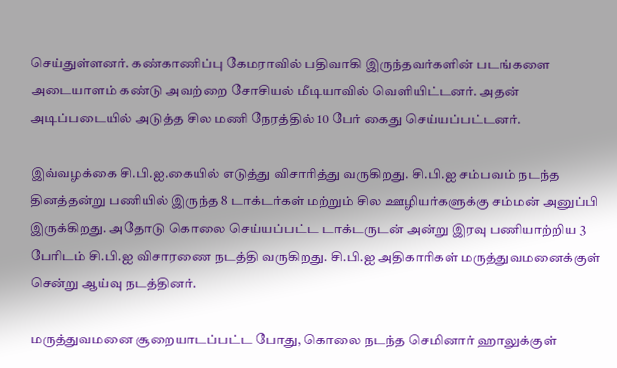செய்துள்ளனர். கண்காணிப்பு கேமராவில் பதிவாகி இருந்தவர்களின் படங்களை அடையாளம் கண்டு அவற்றை சோசியல் மீடியாவில் வெளியிட்டனர். அதன் அடிப்படையில் அடுத்த சில மணி நேரத்தில் 10 பேர் கைது செய்யப்பட்டனர்.

இவ்வழக்கை சி.பி.ஐ.கையில் எடுத்து விசாரித்து வருகிறது. சி.பி.ஐ சம்பவம் நடந்த தினத்தன்று பணியில் இருந்த 8 டாக்டர்கள் மற்றும் சில ஊழியர்களுக்கு சம்மன் அனுப்பி இருக்கிறது. அதோடு கொலை செய்யப்பட்ட டாக்டருடன் அன்று இரவு பணியாற்றிய 3 பேரிடம் சி.பி.ஐ விசாரணை நடத்தி வருகிறது. சி.பி.ஐ அதிகாரிகள் மருத்துவமனைக்குள் சென்று ஆய்வு நடத்தினர்.

மருத்துவமனை சூறையாடப்பட்ட போது, கொலை நடந்த செமினார் ஹாலுக்குள்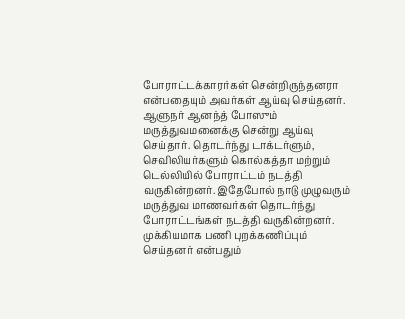போராட்டக்காரர்கள் சென்றிருந்தனரா என்பதையும் அவர்கள் ஆய்வு செய்தனர். ஆளுநர் ஆனந்த் போஸும் மருத்துவமனைக்கு சென்று ஆய்வு செய்தார். தொடர்ந்து டாக்டர்ளும், செவிலியர்களும் கொல்கத்தா மற்றும் டெல்லியில் போராட்டம் நடத்தி வருகின்றனர். இதேபோல் நாடு முழுவரும் மருத்துவ மாணவர்கள் தொடர்ந்து போராட்டங்கள் நடத்தி வருகின்றனர். முக்கியமாக பணி புறக்கணிப்பும் செய்தனர் என்பதும்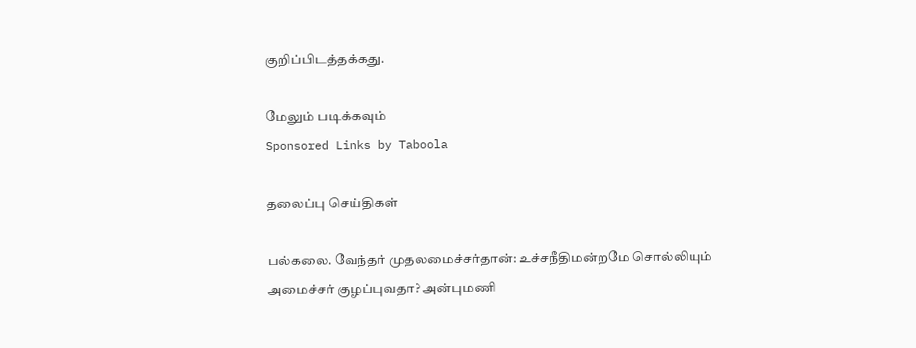குறிப்பிடத்தக்கது.

மேலும் படிக்கவும்
Sponsored Links by Taboola

தலைப்பு செய்திகள்

பல்கலை. வேந்தர் முதலமைச்சர்தான்: உச்சநீதிமன்றமே சொல்லியும் அமைச்சர் குழப்புவதா? அன்புமணி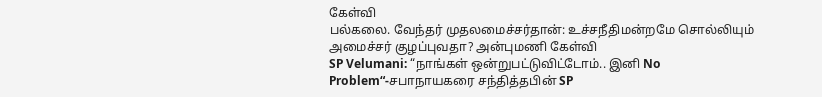கேள்வி
பல்கலை. வேந்தர் முதலமைச்சர்தான்: உச்சநீதிமன்றமே சொல்லியும் அமைச்சர் குழப்புவதா? அன்புமணி கேள்வி
SP Velumani: “நாங்கள் ஒன்றுபட்டுவிட்டோம்.. இனி No Problem“-சபாநாயகரை சந்தித்தபின் SP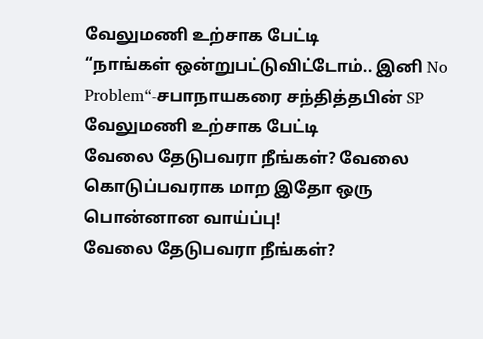வேலுமணி உற்சாக பேட்டி
“நாங்கள் ஒன்றுபட்டுவிட்டோம்.. இனி No Problem“-சபாநாயகரை சந்தித்தபின் SP வேலுமணி உற்சாக பேட்டி
வேலை தேடுபவரா நீங்கள்? வேலை கொடுப்பவராக மாற இதோ ஒரு பொன்னான வாய்ப்பு!
வேலை தேடுபவரா நீங்கள்?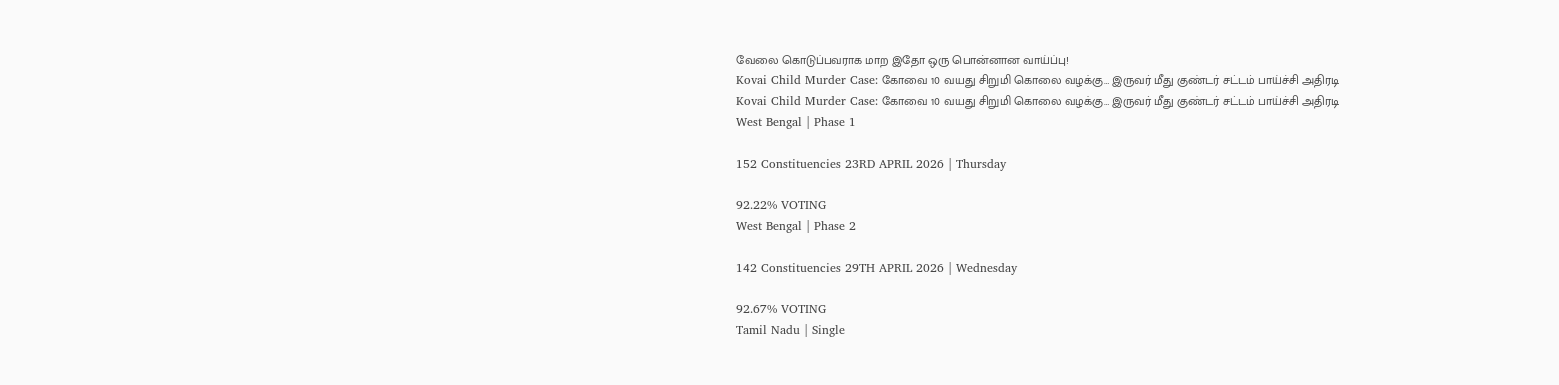வேலை கொடுப்பவராக மாற இதோ ஒரு பொன்னான வாய்ப்பு!
Kovai Child Murder Case: கோவை 10 வயது சிறுமி கொலை வழக்கு… இருவர் மீது குண்டர் சட்டம் பாய்ச்சி அதிரடி
Kovai Child Murder Case: கோவை 10 வயது சிறுமி கொலை வழக்கு… இருவர் மீது குண்டர் சட்டம் பாய்ச்சி அதிரடி
West Bengal | Phase 1

152 Constituencies 23RD APRIL 2026 | Thursday

92.22% VOTING
West Bengal | Phase 2

142 Constituencies 29TH APRIL 2026 | Wednesday

92.67% VOTING
Tamil Nadu | Single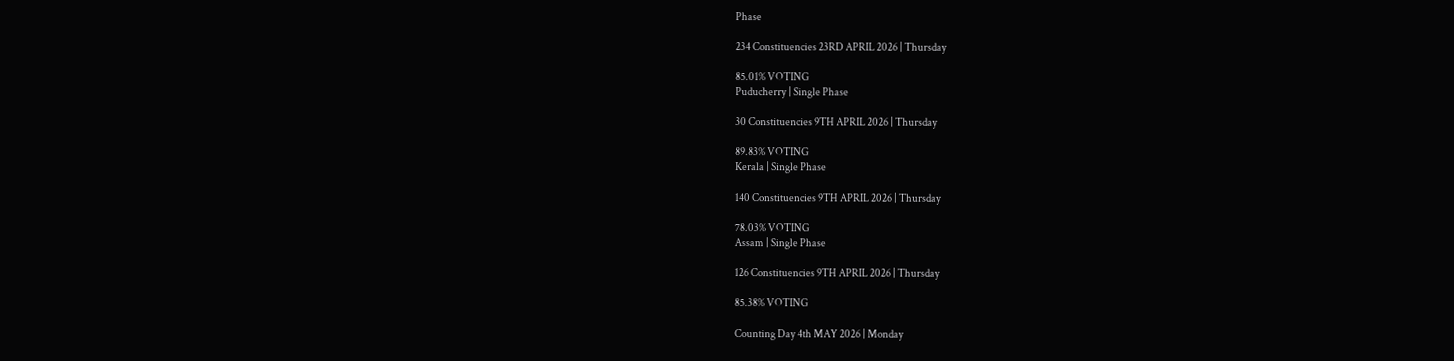Phase

234 Constituencies 23RD APRIL 2026 | Thursday

85.01% VOTING
Puducherry | Single Phase

30 Constituencies 9TH APRIL 2026 | Thursday

89.83% VOTING
Kerala | Single Phase

140 Constituencies 9TH APRIL 2026 | Thursday

78.03% VOTING
Assam | Single Phase

126 Constituencies 9TH APRIL 2026 | Thursday

85.38% VOTING

Counting Day 4th MAY 2026 | Monday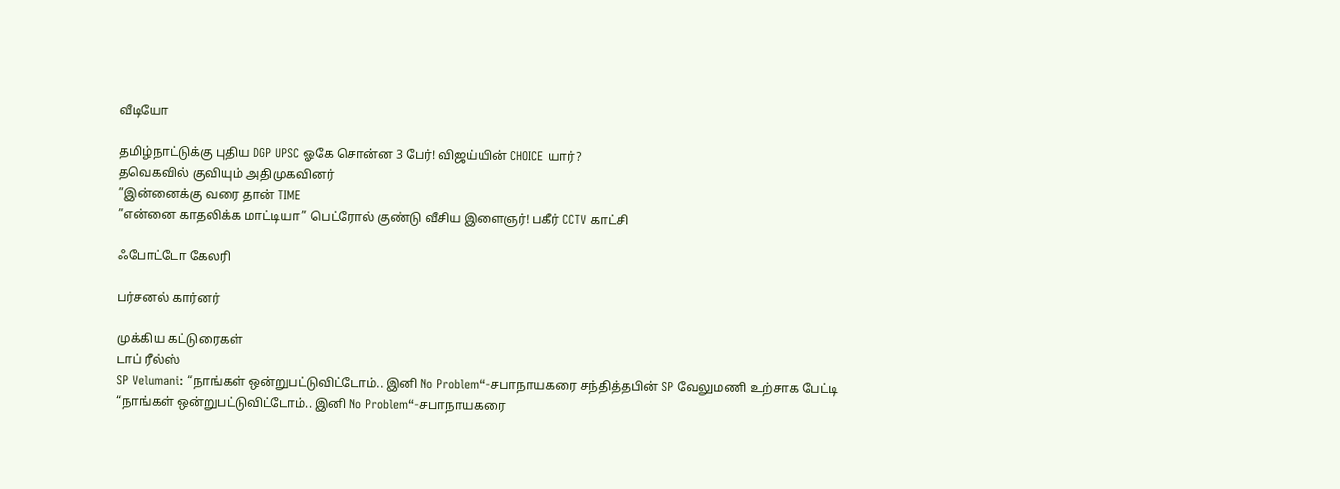வீடியோ

தமிழ்நாட்டுக்கு புதிய DGP UPSC ஓகே சொன்ன 3 பேர்! விஜய்யின் CHOICE யார்?
தவெகவில் குவியும் அதிமுகவினர்
”இன்னைக்கு வரை தான் TIME
”என்னை காதலிக்க மாட்டியா” பெட்ரோல் குண்டு வீசிய இளைஞர்! பகீர் CCTV காட்சி

ஃபோட்டோ கேலரி

பர்சனல் கார்னர்

முக்கிய கட்டுரைகள்
டாப் ரீல்ஸ்
SP Velumani: “நாங்கள் ஒன்றுபட்டுவிட்டோம்.. இனி No Problem“-சபாநாயகரை சந்தித்தபின் SP வேலுமணி உற்சாக பேட்டி
“நாங்கள் ஒன்றுபட்டுவிட்டோம்.. இனி No Problem“-சபாநாயகரை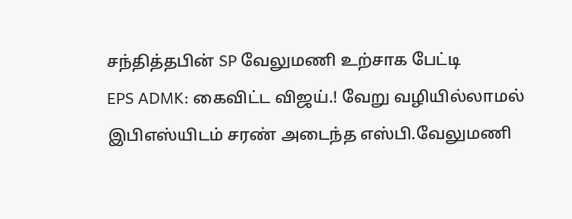சந்தித்தபின் SP வேலுமணி உற்சாக பேட்டி
EPS ADMK: கைவிட்ட விஜய்.! வேறு வழியில்லாமல் இபிஎஸ்யிடம் சரண் அடைந்த எஸ்பி.வேலுமணி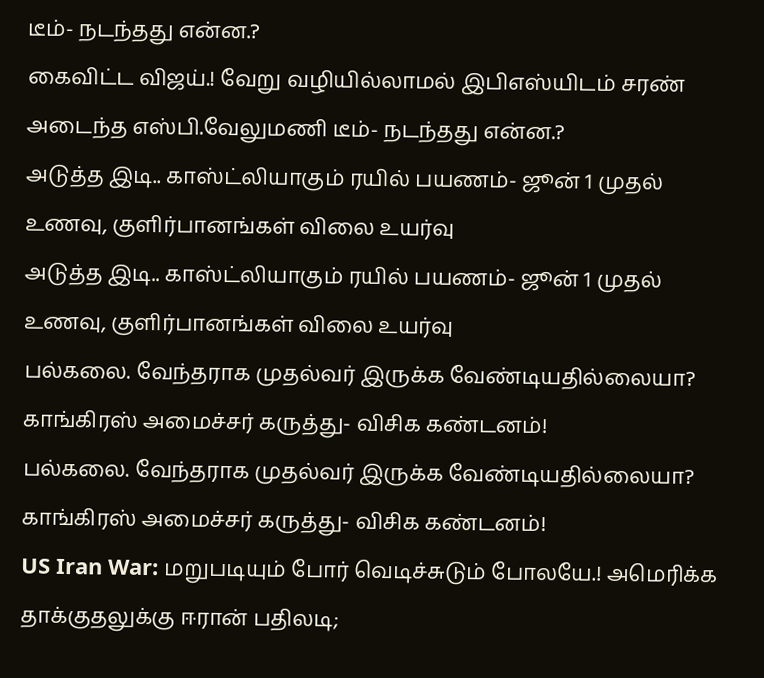டீம்- நடந்தது என்ன.?
கைவிட்ட விஜய்.! வேறு வழியில்லாமல் இபிஎஸ்யிடம் சரண் அடைந்த எஸ்பி.வேலுமணி டீம்- நடந்தது என்ன.?
அடுத்த இடி.. காஸ்ட்லியாகும் ரயில் பயணம்- ஜூன் 1 முதல் உணவு, குளிர்பானங்கள் விலை உயர்வு
அடுத்த இடி.. காஸ்ட்லியாகும் ரயில் பயணம்- ஜூன் 1 முதல் உணவு, குளிர்பானங்கள் விலை உயர்வு
பல்கலை. வேந்தராக முதல்வர் இருக்க வேண்டியதில்லையா? காங்கிரஸ் அமைச்சர் கருத்து- விசிக கண்டனம்!
பல்கலை. வேந்தராக முதல்வர் இருக்க வேண்டியதில்லையா? காங்கிரஸ் அமைச்சர் கருத்து- விசிக கண்டனம்!
US Iran War: மறுபடியும் போர் வெடிச்சுடும் போலயே.! அமெரிக்க தாக்குதலுக்கு ஈரான் பதிலடி;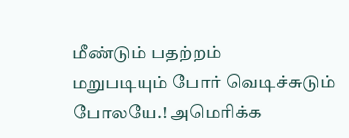மீண்டும் பதற்றம்
மறுபடியும் போர் வெடிச்சுடும் போலயே.! அமெரிக்க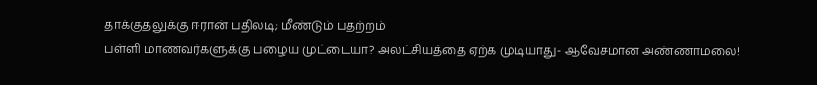தாக்குதலுக்கு ஈரான் பதிலடி; மீண்டும் பதற்றம்
பள்ளி மாணவர்களுக்கு பழைய முட்டையா? அலட்சியத்தை ஏற்க முடியாது- ஆவேசமான அண்ணாமலை!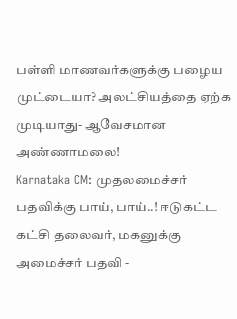பள்ளி மாணவர்களுக்கு பழைய முட்டையா? அலட்சியத்தை ஏற்க முடியாது- ஆவேசமான அண்ணாமலை!
Karnataka CM: முதலமைச்சர் பதவிக்கு பாய், பாய்..! ஈடுகட்ட கட்சி தலைவர், மகனுக்கு அமைச்சர் பதவி -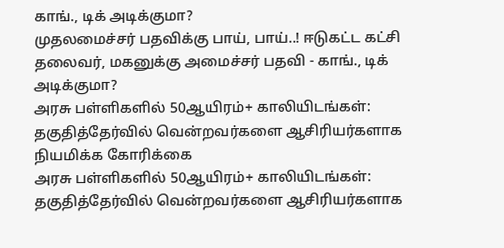காங்., டிக் அடிக்குமா?
முதலமைச்சர் பதவிக்கு பாய், பாய்..! ஈடுகட்ட கட்சி தலைவர், மகனுக்கு அமைச்சர் பதவி - காங்., டிக் அடிக்குமா?
அரசு பள்ளிகளில் 50ஆயிரம்+ காலியிடங்கள்: தகுதித்தேர்வில் வென்றவர்களை ஆசிரியர்களாக நியமிக்க கோரிக்கை
அரசு பள்ளிகளில் 50ஆயிரம்+ காலியிடங்கள்: தகுதித்தேர்வில் வென்றவர்களை ஆசிரியர்களாக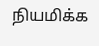நியமிக்க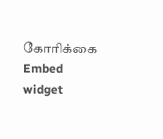கோரிக்கை
Embed widget